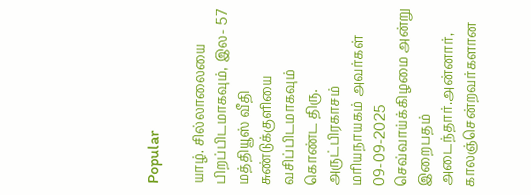Popular

யாழ். சில்லாலையை பிறப்பிடமாகவும், இல- 57 மத்தியூஸ் வீதி சுண்டுக்குளியை வசிப்பிடமாகவும் கொண்ட திரு. அருட்பிரகாசம் மரியநாயகம் அவர்கள் 09-09-2025 செவ்வாய்க்கிழமை அன்று இறைபதம் அடைந்தார்.அன்னார், காலஞ்சென்றவர்களான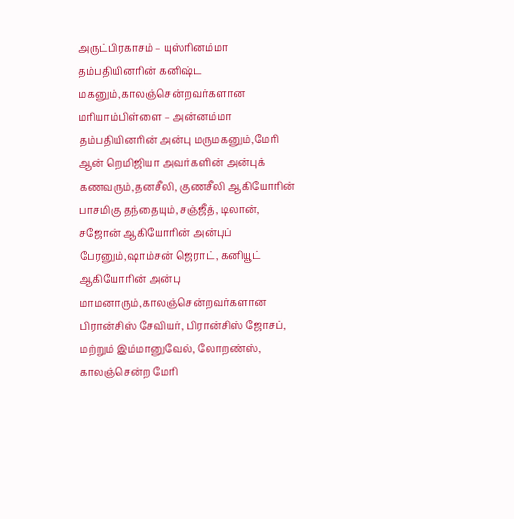அருட்பிரகாசம் – யுஸ்ரினம்மா தம்பதியினரின் கனிஷ்ட மகனும்,காலஞ்சென்றவர்களான மரியாம்பிள்ளை – அன்னம்மா தம்பதியினரின் அன்பு மருமகனும்,மேரி ஆன் றெமிஜியா அவர்களின் அன்புக் கணவரும்,தனசீலி, குணசீலி ஆகியோரின் பாசமிகு தந்தையும்,சஞ்ஜீத், டிலான், சஜோன் ஆகியோரின் அன்புப் பேரனும்,ஷாம்சன் ஜெராட், கனியூட் ஆகியோரின் அன்பு மாமனாரும்,காலஞ்சென்றவர்களான பிரான்சிஸ் சேவியர், பிரான்சிஸ் ஜோசப், மற்றும் இம்மானுவேல், லோறண்ஸ், காலஞ்சென்ற மேரி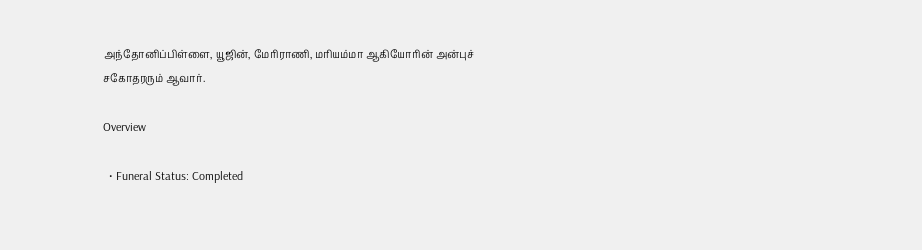அந்தோனிப்பிள்ளை, யூஜின், மேரிராணி, மரியம்மா ஆகியோரின் அன்புச் சகோதரரும் ஆவார்.

Overview

  • Funeral Status: Completed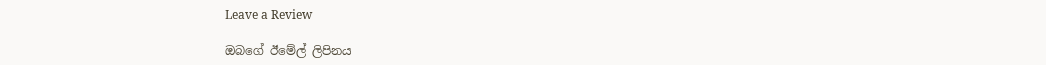Leave a Review

ඔබගේ ඊමේල් ලිපිනය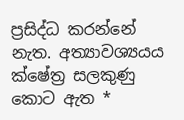ප්‍රසිද්ධ කරන්නේ නැත. අත්‍යාවශ්‍යයය ක්ෂේත්‍ර සලකුණු කොට ඇත *